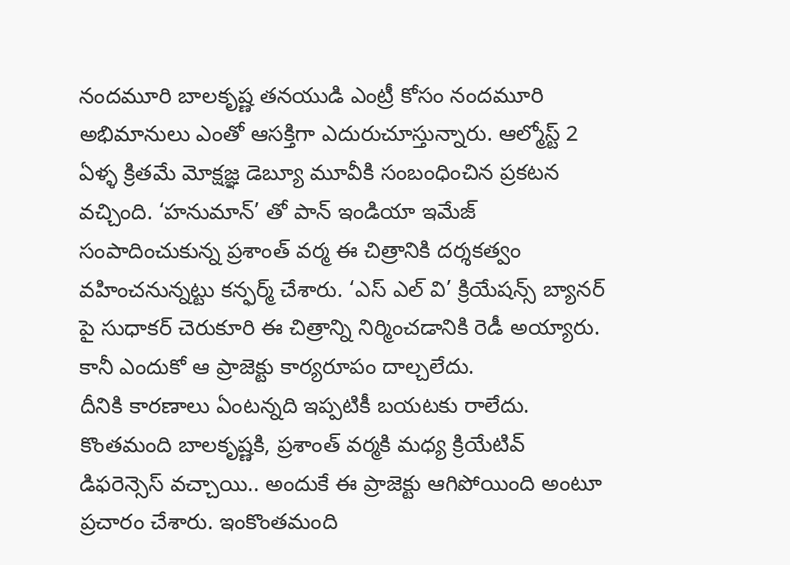నందమూరి బాలకృష్ణ తనయుడి ఎంట్రీ కోసం నందమూరి అభిమానులు ఎంతో ఆసక్తిగా ఎదురుచూస్తున్నారు. ఆల్మోస్ట్ 2 ఏళ్ళ క్రితమే మోక్షజ్ఞ డెబ్యూ మూవీకి సంబంధించిన ప్రకటన వచ్చింది. ‘హనుమాన్’ తో పాన్ ఇండియా ఇమేజ్ సంపాదించుకున్న ప్రశాంత్ వర్మ ఈ చిత్రానికి దర్శకత్వం వహించనున్నట్టు కన్ఫర్మ్ చేశారు. ‘ఎస్ ఎల్ వి’ క్రియేషన్స్ బ్యానర్ పై సుధాకర్ చెరుకూరి ఈ చిత్రాన్ని నిర్మించడానికి రెడీ అయ్యారు. కానీ ఎందుకో ఆ ప్రాజెక్టు కార్యరూపం దాల్చలేదు.
దీనికి కారణాలు ఏంటన్నది ఇప్పటికీ బయటకు రాలేదు. కొంతమంది బాలకృష్ణకి, ప్రశాంత్ వర్మకి మధ్య క్రియేటివ్ డిఫరెన్సెస్ వచ్చాయి.. అందుకే ఈ ప్రాజెక్టు ఆగిపోయింది అంటూ ప్రచారం చేశారు. ఇంకొంతమంది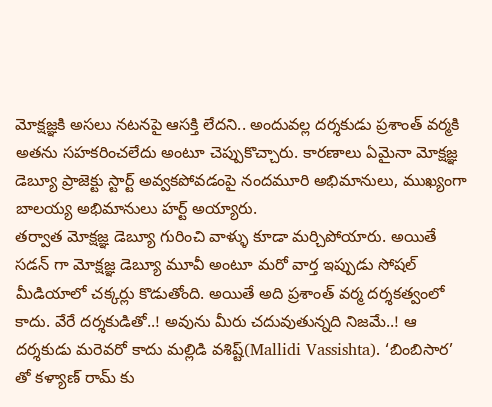మోక్షజ్ఞకి అసలు నటనపై ఆసక్తి లేదని.. అందువల్ల దర్శకుడు ప్రశాంత్ వర్మకి అతను సహకరించలేదు అంటూ చెప్పుకొచ్చారు. కారణాలు ఏమైనా మోక్షజ్ఞ డెబ్యూ ప్రాజెక్టు స్టార్ట్ అవ్వకపోవడంపై నందమూరి అభిమానులు, ముఖ్యంగా బాలయ్య అభిమానులు హర్ట్ అయ్యారు.
తర్వాత మోక్షజ్ఞ డెబ్యూ గురించి వాళ్ళు కూడా మర్చిపోయారు. అయితే సడన్ గా మోక్షజ్ఞ డెబ్యూ మూవీ అంటూ మరో వార్త ఇప్పుడు సోషల్ మీడియాలో చక్కర్లు కొడుతోంది. అయితే అది ప్రశాంత్ వర్మ దర్శకత్వంలో కాదు. వేరే దర్శకుడితో..! అవును మీరు చదువుతున్నది నిజమే..! ఆ దర్శకుడు మరెవరో కాదు మల్లిడి వశిష్ట్(Mallidi Vassishta). ‘బింబిసార’ తో కళ్యాణ్ రామ్ కు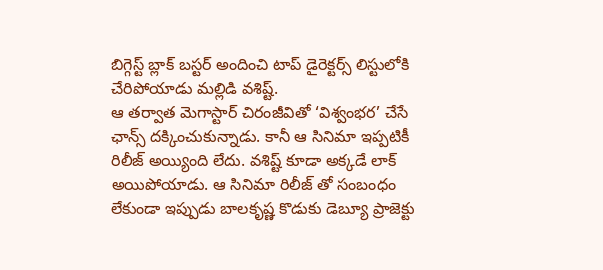బిగ్గెస్ట్ బ్లాక్ బస్టర్ అందించి టాప్ డైరెక్టర్స్ లిస్టులోకి చేరిపోయాడు మల్లిడి వశిష్ట్.
ఆ తర్వాత మెగాస్టార్ చిరంజీవితో ‘విశ్వంభర’ చేసే ఛాన్స్ దక్కించుకున్నాడు. కానీ ఆ సినిమా ఇప్పటికీ రిలీజ్ అయ్యింది లేదు. వశిష్ట్ కూడా అక్కడే లాక్ అయిపోయాడు. ఆ సినిమా రిలీజ్ తో సంబంధం లేకుండా ఇప్పుడు బాలకృష్ణ కొడుకు డెబ్యూ ప్రాజెక్టు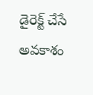డైరెక్ట్ చేసే అవకాశం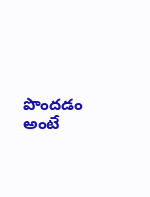పొందడం అంటే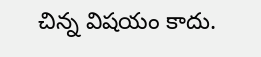చిన్న విషయం కాదు.